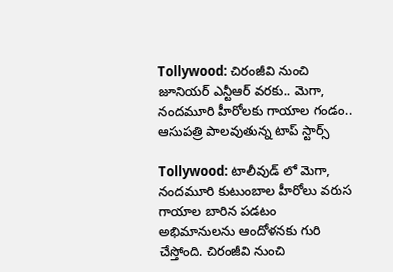Tollywood: చిరంజీవి నుంచి జూనియర్ ఎన్టీఆర్ వరకు.. మెగా, నందమూరి హీరోలకు గాయాల గండం.. ఆసుపత్రి పాలవుతున్న టాప్ స్టార్స్

Tollywood: టాలీవుడ్ లో మెగా, నందమూరి కుటుంబాల హీరోలు వరుస గాయాల బారిన పడటం అభిమానులను ఆందోళనకు గురి చేస్తోంది. చిరంజీవి నుంచి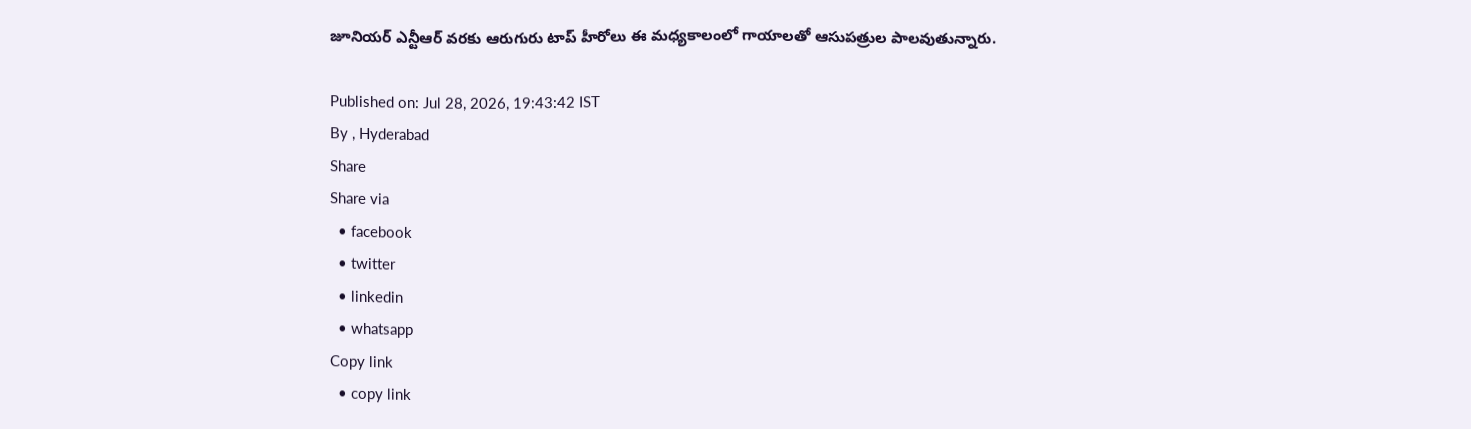జూనియర్ ఎన్టీఆర్ వరకు ఆరుగురు టాప్ హీరోలు ఈ మధ్యకాలంలో గాయాలతో ఆసుపత్రుల పాలవుతున్నారు.

Published on: Jul 28, 2026, 19:43:42 IST
By , Hyderabad
Share
Share via
  • facebook
  • twitter
  • linkedin
  • whatsapp
Copy link
  • copy link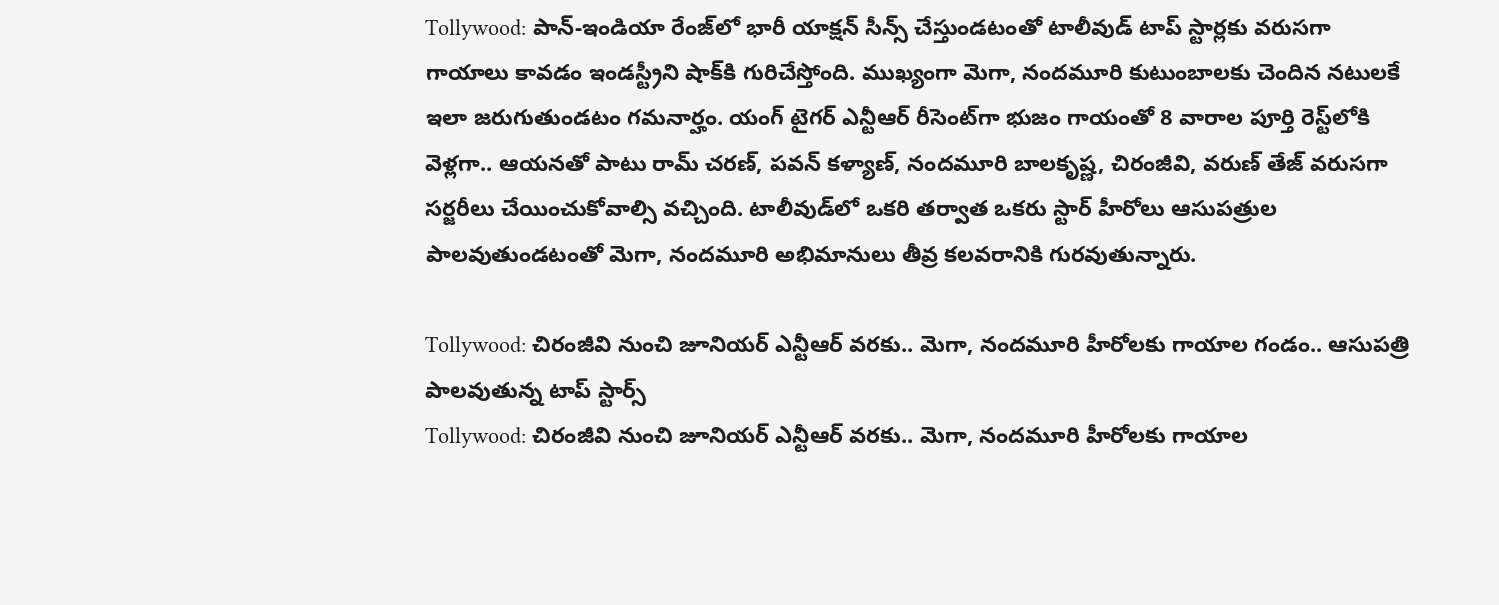Tollywood: పాన్-ఇండియా రేంజ్‌లో భారీ యాక్షన్ సీన్స్ చేస్తుండటంతో టాలీవుడ్ టాప్ స్టార్లకు వరుసగా గాయాలు కావడం ఇండస్ట్రీని షాక్‌కి గురిచేస్తోంది. ముఖ్యంగా మెగా, నందమూరి కుటుంబాలకు చెందిన నటులకే ఇలా జరుగుతుండటం గమనార్హం. యంగ్ టైగర్ ఎన్టీఆర్ రీసెంట్‌గా భుజం గాయంతో 8 వారాల పూర్తి రెస్ట్‌లోకి వెళ్లగా.. ఆయనతో పాటు రామ్ చరణ్, పవన్ కళ్యాణ్, నందమూరి బాలకృష్ణ, చిరంజీవి, వరుణ్ తేజ్ వరుసగా సర్జరీలు చేయించుకోవాల్సి వచ్చింది. టాలీవుడ్‌లో ఒకరి తర్వాత ఒకరు స్టార్ హీరోలు ఆసుపత్రుల పాలవుతుండటంతో మెగా, నందమూరి అభిమానులు తీవ్ర కలవరానికి గురవుతున్నారు.

Tollywood: చిరంజీవి నుంచి జూనియర్ ఎన్టీఆర్ వరకు.. మెగా, నందమూరి హీరోలకు గాయాల గండం.. ఆసుపత్రి పాలవుతున్న టాప్ స్టార్స్
Tollywood: చిరంజీవి నుంచి జూనియర్ ఎన్టీఆర్ వరకు.. మెగా, నందమూరి హీరోలకు గాయాల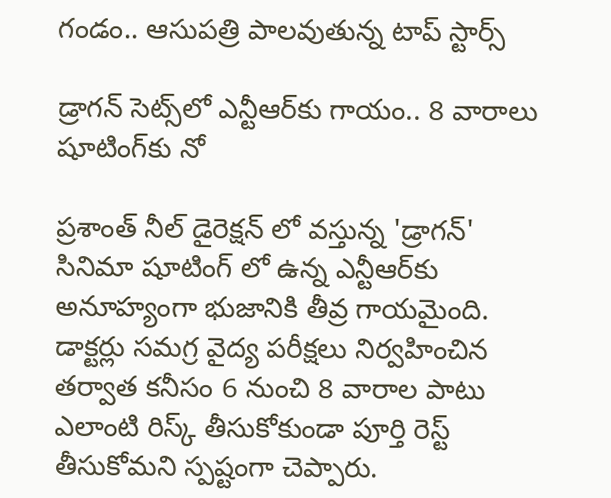గండం.. ఆసుపత్రి పాలవుతున్న టాప్ స్టార్స్

డ్రాగన్ సెట్స్‌లో ఎన్టీఆర్‌కు గాయం.. 8 వారాలు షూటింగ్‌కు నో

ప్రశాంత్ నీల్ డైరెక్షన్ లో వస్తున్న 'డ్రాగన్' సినిమా షూటింగ్ లో ఉన్న ఎన్టీఆర్‌కు అనూహ్యంగా భుజానికి తీవ్ర గాయమైంది. డాక్టర్లు సమగ్ర వైద్య పరీక్షలు నిర్వహించిన తర్వాత కనీసం 6 నుంచి 8 వారాల పాటు ఎలాంటి రిస్క్ తీసుకోకుండా పూర్తి రెస్ట్ తీసుకోమని స్పష్టంగా చెప్పారు.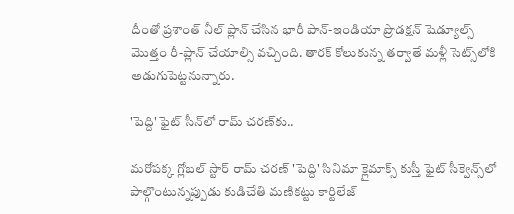దీంతో ప్రశాంత్ నీల్ ప్లాన్ చేసిన భారీ పాన్-ఇండియా ప్రొడక్షన్ షెడ్యూల్స్ మొత్తం రీ-ప్లాన్ చేయాల్సి వచ్చింది. తారక్ కోలుకున్న తర్వాతే మళ్లీ సెట్స్‌లోకి అడుగుపెట్టనున్నారు.

'పెద్ది' ఫైట్ సీన్‌లో రామ్ చరణ్‌కు..

మరోపక్క గ్లోబల్ స్టార్ రామ్ చరణ్ 'పెద్ది' సినిమా క్లైమాక్స్ కుస్తీ ఫైట్ సీక్వెన్స్‌లో పాల్గొంటున్నప్పుడు కుడిచేతి మణికట్టు కార్టిలేజ్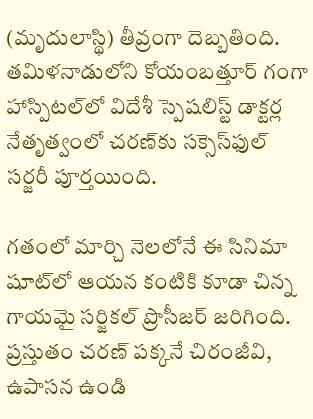(మృదులాస్థి) తీవ్రంగా దెబ్బతింది. తమిళనాడులోని కోయంబత్తూర్ గంగా హాస్పిటల్‌లో విదేశీ స్పెషలిస్ట్ డాక్టర్ల నేతృత్వంలో చరణ్‌కు సక్సెస్‌ఫుల్ సర్జరీ పూర్తయింది.

గతంలో మార్చి నెలలోనే ఈ సినిమా షూట్‌లో ఆయన కంటికి కూడా చిన్న గాయమై సర్జికల్ ప్రొసీజర్ జరిగింది. ప్రస్తుతం చరణ్ పక్కనే చిరంజీవి, ఉపాసన ఉండి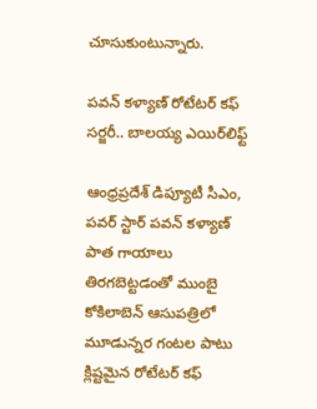చూసుకుంటున్నారు.

పవన్ కళ్యాణ్ రోటేటర్ కఫ్ సర్జరీ.. బాలయ్య ఎయిర్‌లిఫ్ట్

ఆంధ్రప్రదేశ్ డిప్యూటీ సీఎం, పవర్ స్టార్ పవన్ కళ్యాణ్ పాత గాయాలు తిరగబెట్టడంతో ముంబై కోకిలాబెన్ ఆసుపత్రిలో మూడున్నర గంటల పాటు క్లిష్టమైన రోటేటర్ కఫ్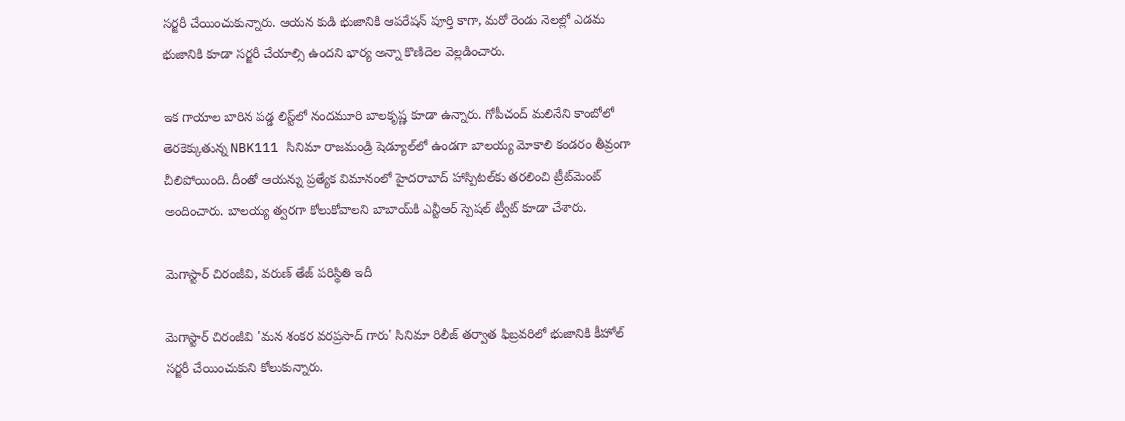సర్జరీ చేయించుకున్నారు. ఆయన కుడి భుజానికి ఆపరేషన్ పూర్తి కాగా, మరో రెండు నెలల్లో ఎడమ భుజానికి కూడా సర్జరీ చేయాల్సి ఉందని భార్య అన్నా కొణిదెల వెల్లడించారు.

ఇక గాయాల బారిన పడ్డ లిస్ట్‌లో నందమూరి బాలకృష్ణ కూడా ఉన్నారు. గోపీచంద్ మలినేని కాంబోలో తెరకెక్కుతున్న NBK111 సినిమా రాజమండ్రి షెడ్యూల్‌లో ఉండగా బాలయ్య మోకాలి కండరం తీవ్రంగా చీలిపోయింది. దీంతో ఆయన్ను ప్రత్యేక విమానంలో హైదరాబాద్ హాస్పిటల్‌కు తరలించి ట్రీట్‌మెంట్ అందించారు. బాలయ్య త్వరగా కోలుకోవాలని బాబాయ్‌కి ఎన్టీఆర్ స్పెషల్ ట్వీట్ కూడా చేశారు.

మెగాస్టార్ చిరంజీవి, వరుణ్ తేజ్ పరిస్థితి ఇదీ

మెగాస్టార్ చిరంజీవి 'మన శంకర వరప్రసాద్ గారు' సినిమా రిలీజ్ తర్వాత ఫిబ్రవరిలో భుజానికి కీహోల్ సర్జరీ చేయించుకుని కోలుకున్నారు.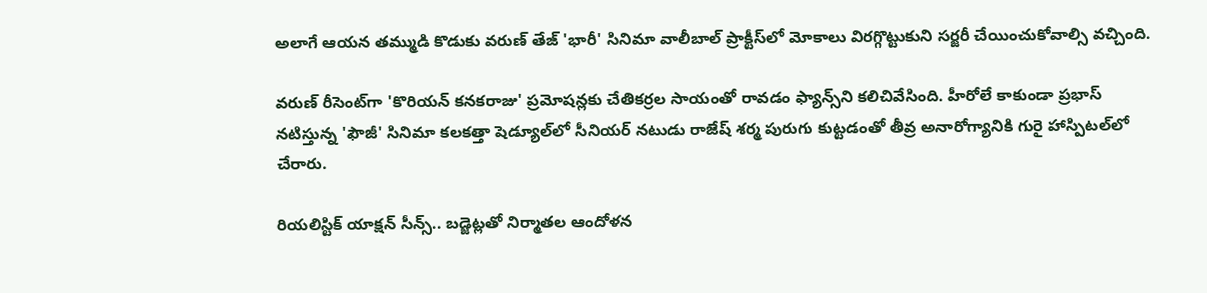అలాగే ఆయన తమ్ముడి కొడుకు వరుణ్ తేజ్ 'భారీ' సినిమా వాలీబాల్ ప్రాక్టీస్‌లో మోకాలు విరగ్గొట్టుకుని సర్జరీ చేయించుకోవాల్సి వచ్చింది.

వరుణ్ రీసెంట్‌గా 'కొరియన్ కనకరాజు' ప్రమోషన్లకు చేతికర్రల సాయంతో రావడం ఫ్యాన్స్‌ని కలిచివేసింది. హీరోలే కాకుండా ప్రభాస్ నటిస్తున్న 'ఫౌజీ' సినిమా కలకత్తా షెడ్యూల్‌లో సీనియర్ నటుడు రాజేష్ శర్మ పురుగు కుట్టడంతో తీవ్ర అనారోగ్యానికి గురై హాస్పిటల్‌లో చేరారు.

రియలిస్టిక్ యాక్షన్ సీన్స్.. బడ్జెట్లతో నిర్మాతల ఆందోళన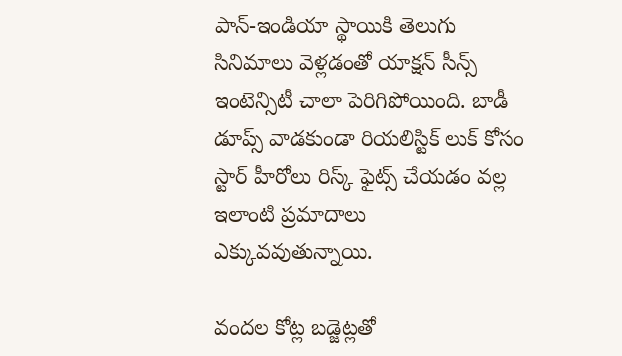పాన్-ఇండియా స్థాయికి తెలుగు సినిమాలు వెళ్లడంతో యాక్షన్ సీన్స్ ఇంటెన్సిటీ చాలా పెరిగిపోయింది. బాడీ డూప్స్ వాడకుండా రియలిస్టిక్ లుక్ కోసం స్టార్ హీరోలు రిస్క్ ఫైట్స్ చేయడం వల్ల ఇలాంటి ప్రమాదాలు ఎక్కువవుతున్నాయి.

వందల కోట్ల బడ్జెట్లతో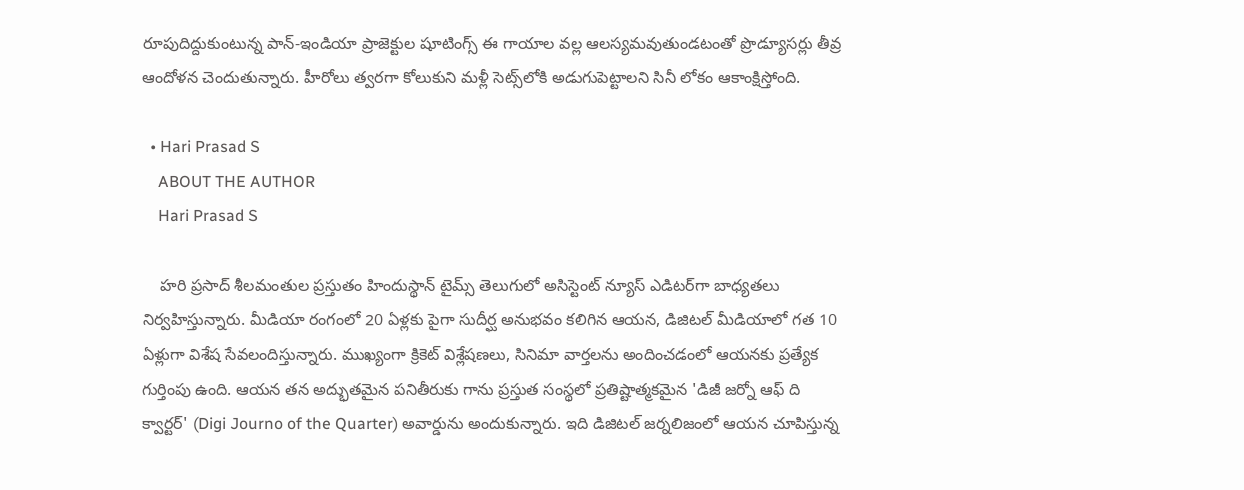రూపుదిద్దుకుంటున్న పాన్-ఇండియా ప్రాజెక్టుల షూటింగ్స్ ఈ గాయాల వల్ల ఆలస్యమవుతుండటంతో ప్రొడ్యూసర్లు తీవ్ర ఆందోళన చెందుతున్నారు. హీరోలు త్వరగా కోలుకుని మళ్లీ సెట్స్‌లోకి అడుగుపెట్టాలని సినీ లోకం ఆకాంక్షిస్తోంది.

  • Hari Prasad S
    ABOUT THE AUTHOR
    Hari Prasad S

    హరి ప్రసాద్ శీలమంతుల ప్రస్తుతం హిందుస్థాన్ టైమ్స్ తెలుగులో అసిస్టెంట్ న్యూస్ ఎడిటర్‌గా బాధ్యతలు నిర్వహిస్తున్నారు. మీడియా రంగంలో 20 ఏళ్లకు పైగా సుదీర్ఘ అనుభవం కలిగిన ఆయన, డిజిటల్ మీడియాలో గత 10 ఏళ్లుగా విశేష సేవలందిస్తున్నారు. ముఖ్యంగా క్రికెట్ విశ్లేషణలు, సినిమా వార్తలను అందించడంలో ఆయనకు ప్రత్యేక గుర్తింపు ఉంది. ఆయన తన అద్భుతమైన పనితీరుకు గాను ప్రస్తుత సంస్థలో ప్రతిష్టాత్మకమైన 'డిజీ జర్నో ఆఫ్ ది క్వార్టర్' (Digi Journo of the Quarter) అవార్డును అందుకున్నారు. ఇది డిజిటల్ జర్నలిజంలో ఆయన చూపిస్తున్న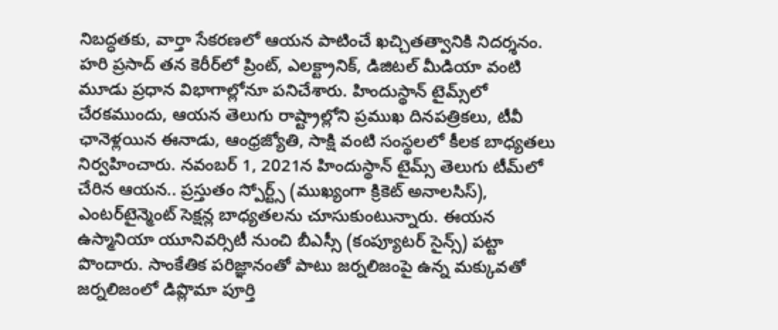నిబద్ధతకు, వార్తా సేకరణలో ఆయన పాటించే ఖచ్చితత్వానికి నిదర్శనం. హరి ప్రసాద్ తన కెరీర్‌లో ప్రింట్, ఎలక్ట్రానిక్, డిజిటల్ మీడియా వంటి మూడు ప్రధాన విభాగాల్లోనూ పనిచేశారు. హిందుస్థాన్ టైమ్స్‌లో చేరకముందు, ఆయన తెలుగు రాష్ట్రాల్లోని ప్రముఖ దినపత్రికలు, టీవీ ఛానెళ్లయిన ఈనాడు, ఆంధ్రజ్యోతి, సాక్షి వంటి సంస్థలలో కీలక బాధ్యతలు నిర్వహించారు. నవంబర్ 1, 2021న హిందుస్థాన్ టైమ్స్ తెలుగు టీమ్‌లో చేరిన ఆయన.. ప్రస్తుతం స్పోర్ట్స్ (ముఖ్యంగా క్రికెట్ అనాలసిస్), ఎంటర్‌టైన్మెంట్ సెక్షన్ల బాధ్యతలను చూసుకుంటున్నారు. ఈయన ఉస్మానియా యూనివర్సిటీ నుంచి బీఎస్సీ (కంప్యూటర్ సైన్స్) పట్టా పొందారు. సాంకేతిక పరిజ్ఞానంతో పాటు జర్నలిజంపై ఉన్న మక్కువతో జర్నలిజంలో డిప్లొమా పూర్తి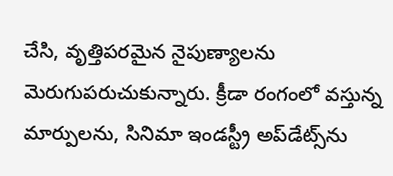చేసి, వృత్తిపరమైన నైపుణ్యాలను మెరుగుపరుచుకున్నారు. క్రీడా రంగంలో వస్తున్న మార్పులను, సినిమా ఇండస్ట్రీ అప్‌డేట్స్‌ను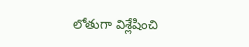లోతుగా విశ్లేషించి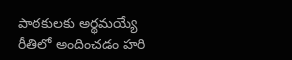పాఠకులకు అర్థమయ్యే రీతిలో అందించడం హరి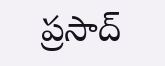ప్రసాద్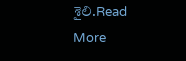శైలి.Read More